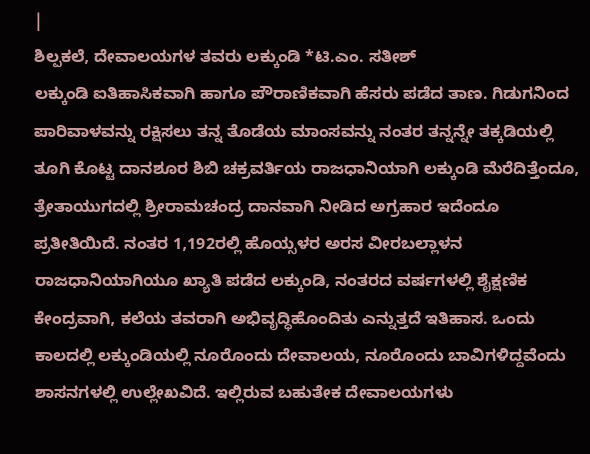|
ಶಿಲ್ಪಕಲೆ, ದೇವಾಲಯಗಳ ತವರು ಲಕ್ಕುಂಡಿ *ಟಿ.ಎಂ. ಸತೀಶ್
ಲಕ್ಕುಂಡಿ ಐತಿಹಾಸಿಕವಾಗಿ ಹಾಗೂ ಪೌರಾಣಿಕವಾಗಿ ಹೆಸರು ಪಡೆದ ತಾಣ. ಗಿಡುಗನಿಂದ ಪಾರಿವಾಳವನ್ನು ರಕ್ಷಿಸಲು ತನ್ನ ತೊಡೆಯ ಮಾಂಸವನ್ನು ನಂತರ ತನ್ನನ್ನೇ ತಕ್ಕಡಿಯಲ್ಲಿ ತೂಗಿ ಕೊಟ್ಟ ದಾನಶೂರ ಶಿಬಿ ಚಕ್ರವರ್ತಿಯ ರಾಜಧಾನಿಯಾಗಿ ಲಕ್ಕುಂಡಿ ಮೆರೆದಿತ್ತೆಂದೂ, ತ್ರೇತಾಯುಗದಲ್ಲಿ ಶ್ರೀರಾಮಚಂದ್ರ ದಾನವಾಗಿ ನೀಡಿದ ಅಗ್ರಹಾರ ಇದೆಂದೂ ಪ್ರತೀತಿಯಿದೆ. ನಂತರ 1,192ರಲ್ಲಿ ಹೊಯ್ಸಳರ ಅರಸ ವೀರಬಲ್ಲಾಳನ ರಾಜಧಾನಿಯಾಗಿಯೂ ಖ್ಯಾತಿ ಪಡೆದ ಲಕ್ಕುಂಡಿ, ನಂತರದ ವರ್ಷಗಳಲ್ಲಿ ಶೈಕ್ಷಣಿಕ ಕೇಂದ್ರವಾಗಿ, ಕಲೆಯ ತವರಾಗಿ ಅಭಿವೃದ್ಧಿಹೊಂದಿತು ಎನ್ನುತ್ತದೆ ಇತಿಹಾಸ. ಒಂದು ಕಾಲದಲ್ಲಿ ಲಕ್ಕುಂಡಿಯಲ್ಲಿ ನೂರೊಂದು ದೇವಾಲಯ, ನೂರೊಂದು ಬಾವಿಗಳಿದ್ದವೆಂದು ಶಾಸನಗಳಲ್ಲಿ ಉಲ್ಲೇಖವಿದೆ. ಇಲ್ಲಿರುವ ಬಹುತೇಕ ದೇವಾಲಯಗಳು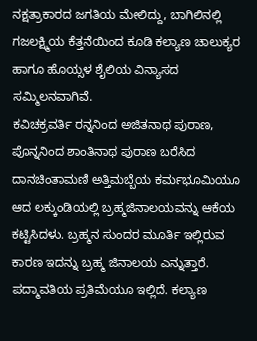ನಕ್ಷತ್ರಾಕಾರದ ಜಗತಿಯ ಮೇಲಿದ್ದು, ಬಾಗಿಲಿನಲ್ಲಿ ಗಜಲಕ್ಷ್ಮಿಯ ಕೆತ್ತನೆಯಿಂದ ಕೂಡಿ ಕಲ್ಯಾಣ ಚಾಲುಕ್ಯರ ಹಾಗೂ ಹೊಯ್ಸಳ ಶೈಲಿಯ ವಿನ್ಯಾಸದ ಸಮ್ಮಿಲನವಾಗಿವೆ.
ಕವಿಚಕ್ರವರ್ತಿ ರನ್ನನಿಂದ ಅಜಿತನಾಥ ಪುರಾಣ, ಪೊನ್ನನಿಂದ ಶಾಂತಿನಾಥ ಪುರಾಣ ಬರೆಸಿದ ದಾನಚಿಂತಾಮಣಿ ಅತ್ತಿಮಬ್ಬೆಯ ಕರ್ಮಭೂಮಿಯೂ ಆದ ಲಕ್ಕುಂಡಿಯಲ್ಲಿ ಬ್ರಹ್ಮಜಿನಾಲಯವನ್ನು ಆಕೆಯ ಕಟ್ಟಿಸಿದಳು. ಬ್ರಹ್ಮನ ಸುಂದರ ಮೂರ್ತಿ ಇಲ್ಲಿರುವ ಕಾರಣ ಇದನ್ನು ಬ್ರಹ್ಮ ಜಿನಾಲಯ ಎನ್ನುತ್ತಾರೆ. ಪದ್ಮಾವತಿಯ ಪ್ರತಿಮೆಯೂ ಇಲ್ಲಿದೆ. ಕಲ್ಯಾಣ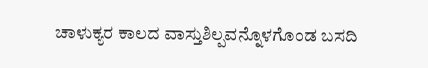ಚಾಳುಕ್ಯರ ಕಾಲದ ವಾಸ್ತುಶಿಲ್ಪವನ್ನೊಳಗೊಂಡ ಬಸದಿ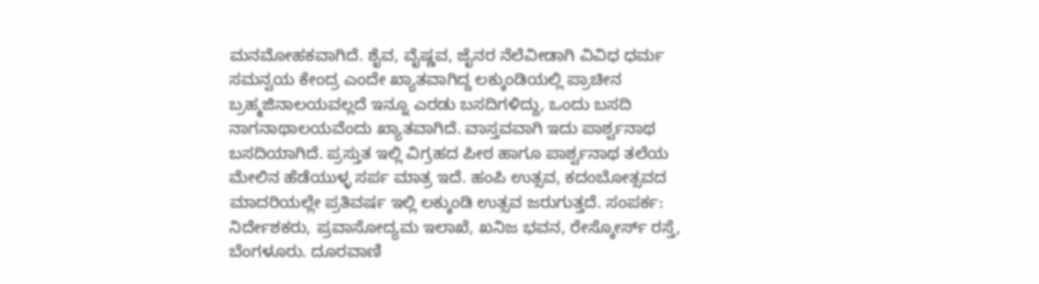ಮನಮೋಹಕವಾಗಿದೆ. ಶೈವ, ವೈಷ್ಣವ, ಜೈನರ ನೆಲೆವೀಡಾಗಿ ವಿವಿಧ ಧರ್ಮ ಸಮನ್ವಯ ಕೇಂದ್ರ ಎಂದೇ ಖ್ಯಾತವಾಗಿದ್ದ ಲಕ್ಕುಂಡಿಯಲ್ಲಿ ಪ್ರಾಚೀನ ಬ್ರಹ್ಮಜಿನಾಲಯವಲ್ಲದೆ ಇನ್ನೂ ಎರಡು ಬಸದಿಗಳಿದ್ದು, ಒಂದು ಬಸದಿ ನಾಗನಾಥಾಲಯವೆಂದು ಖ್ಯಾತವಾಗಿದೆ. ವಾಸ್ತವವಾಗಿ ಇದು ಪಾರ್ಶ್ವನಾಥ ಬಸದಿಯಾಗಿದೆ. ಪ್ರಸ್ತುತ ಇಲ್ಲಿ ವಿಗ್ರಹದ ಪೀಠ ಹಾಗೂ ಪಾರ್ಶ್ವನಾಥ ತಲೆಯ ಮೇಲಿನ ಹೆಡೆಯುಳ್ಳ ಸರ್ಪ ಮಾತ್ರ ಇದೆ. ಹಂಪಿ ಉತ್ಸವ, ಕದಂಬೋತ್ಸವದ ಮಾದರಿಯಲ್ಲೇ ಪ್ರತಿವರ್ಷ ಇಲ್ಲಿ ಲಕ್ಕುಂಡಿ ಉತ್ಸವ ಜರುಗುತ್ತದೆ. ಸಂಪರ್ಕ: ನಿರ್ದೇಶಕರು, ಪ್ರವಾಸೋದ್ಯಮ ಇಲಾಖೆ, ಖನಿಜ ಭವನ, ರೇಸ್ಕೋರ್ಸ್ ರಸ್ತೆ, ಬೆಂಗಳೂರು. ದೂರವಾಣಿ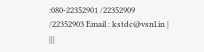:080-22352901 /22352909 /22352903 Email : kstdc@vsnl.in | |||